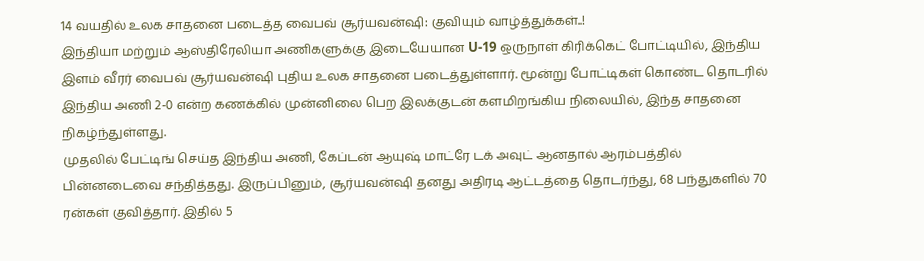14 வயதில் உலக சாதனை படைத்த வைபவ் சூர்யவன்ஷி: குவியும் வாழ்த்துக்கள்..!
இந்தியா மற்றும் ஆஸ்திரேலியா அணிகளுக்கு இடையேயான U-19 ஒருநாள் கிரிக்கெட் போட்டியில், இந்திய இளம் வீரர் வைபவ் சூர்யவன்ஷி புதிய உலக சாதனை படைத்துள்ளார். மூன்று போட்டிகள் கொண்ட தொடரில் இந்திய அணி 2-0 என்ற கணக்கில் முன்னிலை பெற இலக்குடன் களமிறங்கிய நிலையில், இந்த சாதனை நிகழ்ந்துள்ளது.
முதலில் பேட்டிங் செய்த இந்திய அணி, கேப்டன் ஆயுஷ் மாட்ரே டக் அவுட் ஆனதால் ஆரம்பத்தில் பின்னடைவை சந்தித்தது. இருப்பினும், சூர்யவன்ஷி தனது அதிரடி ஆட்டத்தை தொடர்ந்து, 68 பந்துகளில் 70 ரன்கள் குவித்தார். இதில் 5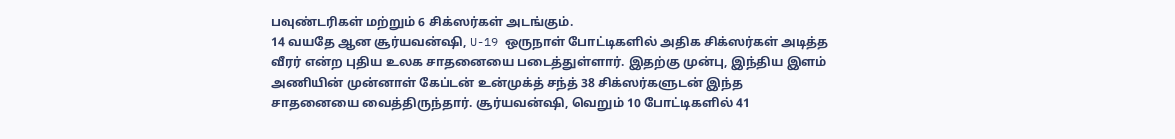பவுண்டரிகள் மற்றும் 6 சிக்ஸர்கள் அடங்கும்.
14 வயதே ஆன சூர்யவன்ஷி, U-19 ஒருநாள் போட்டிகளில் அதிக சிக்ஸர்கள் அடித்த வீரர் என்ற புதிய உலக சாதனையை படைத்துள்ளார். இதற்கு முன்பு, இந்திய இளம் அணியின் முன்னாள் கேப்டன் உன்முக்த் சந்த் 38 சிக்ஸர்களுடன் இந்த சாதனையை வைத்திருந்தார். சூர்யவன்ஷி, வெறும் 10 போட்டிகளில் 41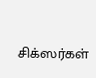சிக்ஸர்கள்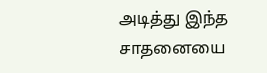அடித்து இந்த சாதனையை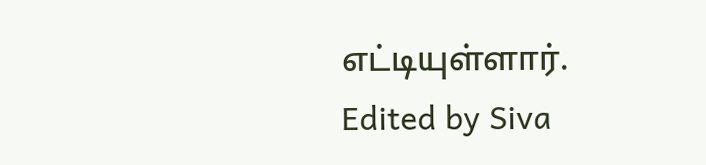எட்டியுள்ளார்.
Edited by Siva